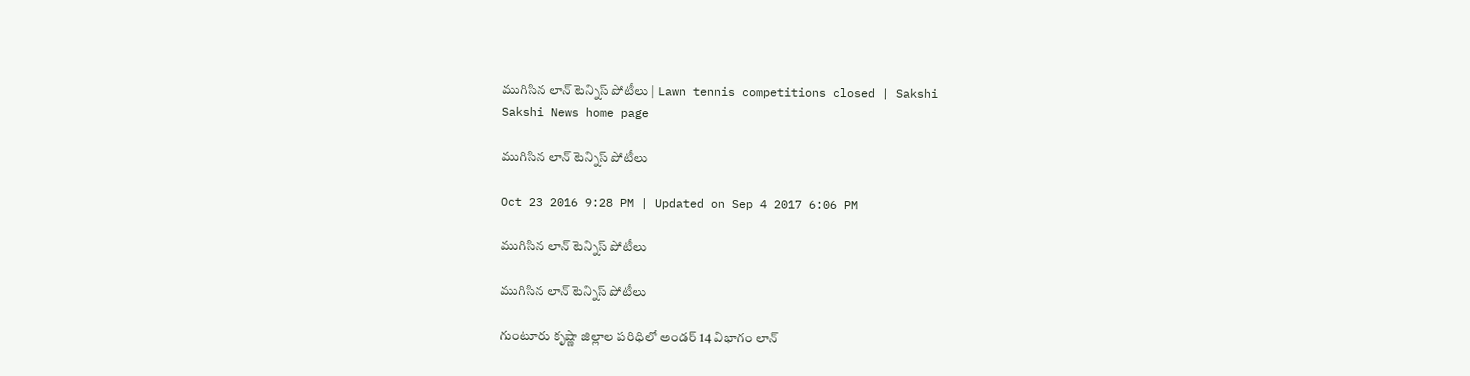ముగిసిన లాన్‌ టెన్నిస్‌ పోటీలు | Lawn tennis competitions closed | Sakshi
Sakshi News home page

ముగిసిన లాన్‌ టెన్నిస్‌ పోటీలు

Oct 23 2016 9:28 PM | Updated on Sep 4 2017 6:06 PM

ముగిసిన లాన్‌ టెన్నిస్‌ పోటీలు

ముగిసిన లాన్‌ టెన్నిస్‌ పోటీలు

గుంటూరు కృష్ణా జిల్లాల పరిధిలో అండర్‌ 14 విభాగం లాన్‌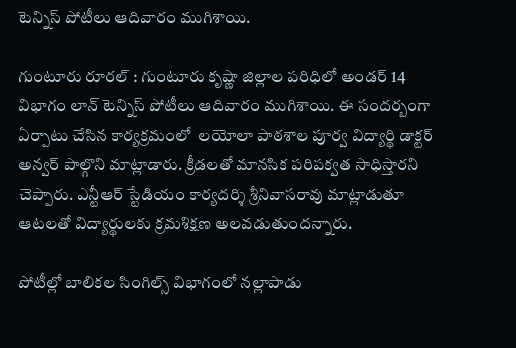టెన్నిస్‌ పోటీలు ఆదివారం ముగిశాయి.

గుంటూరు రూరల్‌ : గుంటూరు కృష్ణా జిల్లాల పరిధిలో అండర్‌ 14 విభాగం లాన్‌ టెన్నిస్‌ పోటీలు ఆదివారం ముగిశాయి. ఈ సందర్బంగా ఏర్పాటు చేసిన కార్యక్రమంలో  లయోలా పాఠశాల పూర్వ విద్యార్థి డాక్టర్‌ అన్వర్‌ పాల్గొని మాట్లాడారు. క్రీడలతో మానసిక పరిపక్వత సాధిస్తారని చెప్పారు. ఎన్టీఆర్‌ స్టేడియం కార్యదర్శి శ్రీనివాసరావు మాట్లాడుతూ ఆటలతో విద్యార్థులకు క్రమశిక్షణ అలవడుతుందన్నారు.

పోటీల్లో బాలికల సింగిల్స్‌ విభాగంలో నల్లాపాడు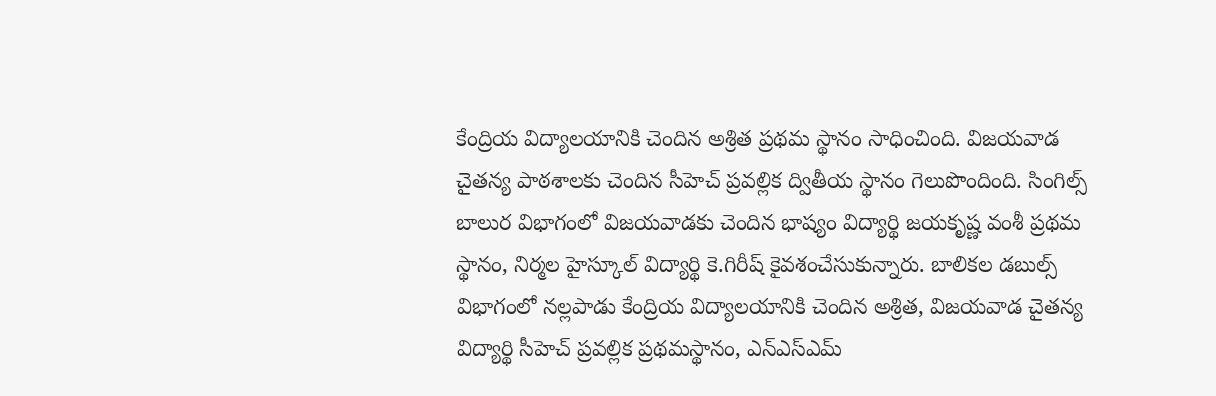కేంద్రియ విద్యాలయానికి చెందిన అశ్రిత ప్రథమ స్థానం సాధించింది. విజయవాడ చైతన్య పాఠశాలకు చెందిన సీహెచ్‌ ప్రవల్లిక ద్వితీయ స్థానం గెలుపొందింది. సింగిల్స్‌ బాలుర విభాగంలో విజయవాడకు చెందిన భాష్యం విద్యార్థి జయకృష్ణ వంశీ ప్రథమ స్థానం, నిర్మల హైస్కూల్‌ విద్యార్థి కె.గిరీష్‌ కైవశంచేసుకున్నారు. బాలికల డబుల్స్‌ విభాగంలో నల్లపాడు కేంద్రియ విద్యాలయానికి చెందిన అశ్రిత, విజయవాడ చైతన్య విద్యార్థి సీహెచ్‌ ప్రవల్లిక ప్రథమస్థానం, ఎన్‌ఎస్‌ఎమ్‌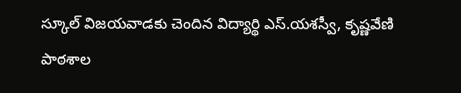స్కూల్‌ విజయవాడకు చెందిన విద్యార్థి ఎస్‌.యశస్వీ, కృష్ణవేణి పాఠశాల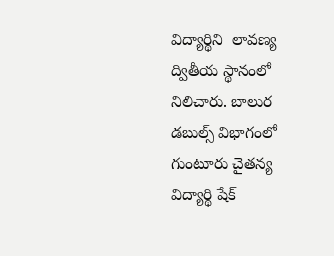విద్యార్థిని  లావణ్య ద్వితీయ స్థానంలో నిలిచారు. బాలుర డబుల్స్‌ విభాగంలో గుంటూరు చైతన్య విద్యార్థి షేక్‌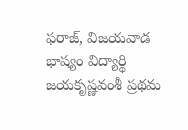ఫరాజ్, విజయవాడ భాష్యం విద్యార్థి  జయకృష్ణవంశీ ప్రథమ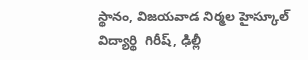స్థానం, విజయవాడ నిర్మల హైస్కూల్‌ విద్యార్థి  గిరీష్, ఢిల్లీ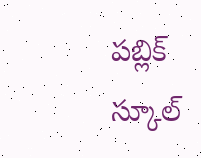పబ్లిక్‌ స్కూల్‌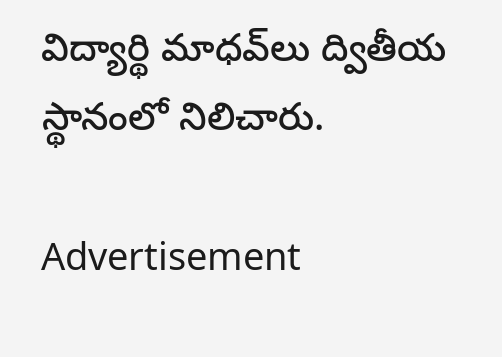విద్యార్థి మాధవ్‌లు ద్వితీయ స్థానంలో నిలిచారు.

Advertisement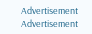Advertisement
Advertisement